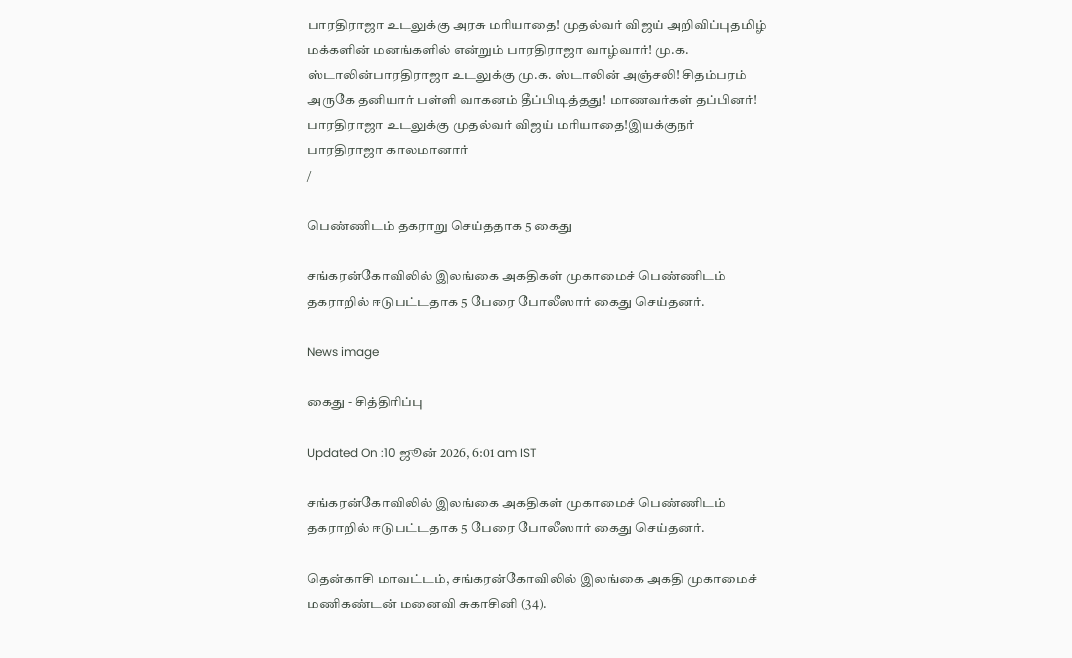பாரதிராஜா உடலுக்கு அரசு மரியாதை! முதல்வர் விஜய் அறிவிப்புதமிழ் மக்களின் மனங்களில் என்றும் பாரதிராஜா வாழ்வார்! மு.க. ஸ்டாலின்பாரதிராஜா உடலுக்கு மு.க. ஸ்டாலின் அஞ்சலி! சிதம்பரம் அருகே தனியார் பள்ளி வாகனம் தீப்பிடித்தது! மாணவர்கள் தப்பினர்! பாரதிராஜா உடலுக்கு முதல்வர் விஜய் மரியாதை!இயக்குநர் பாரதிராஜா காலமானார்
/

பெண்ணிடம் தகராறு செய்ததாக 5 கைது

சங்கரன்கோவிலில் இலங்கை அகதிகள் முகாமைச் பெண்ணிடம் தகராறில் ஈடுபட்டதாக 5 பேரை போலீஸார் கைது செய்தனர்.

News image

கைது - சித்திரிப்பு

Updated On :10 ஜூன் 2026, 6:01 am IST

சங்கரன்கோவிலில் இலங்கை அகதிகள் முகாமைச் பெண்ணிடம் தகராறில் ஈடுபட்டதாக 5 பேரை போலீஸார் கைது செய்தனர்.

தென்காசி மாவட்டம், சங்கரன்கோவிலில் இலங்கை அகதி முகாமைச் மணிகண்டன் மனைவி சுகாசினி (34).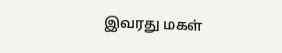இவரது மகள்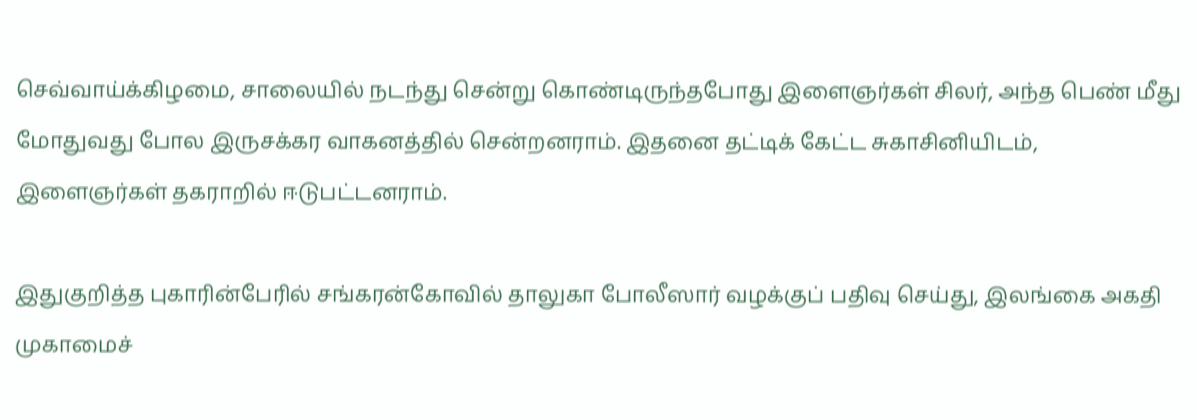செவ்வாய்க்கிழமை, சாலையில் நடந்து சென்று கொண்டிருந்தபோது இளைஞர்கள் சிலர், அந்த பெண் மீது மோதுவது போல இருசக்கர வாகனத்தில் சென்றனராம். இதனை தட்டிக் கேட்ட சுகாசினியிடம், இளைஞர்கள் தகராறில் ஈடுபட்டனராம்.

இதுகுறித்த புகாரின்பேரில் சங்கரன்கோவில் தாலுகா போலீஸார் வழக்குப் பதிவு செய்து, இலங்கை அகதி முகாமைச்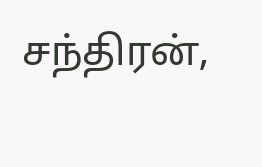சந்திரன்,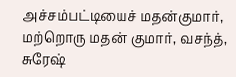அச்சம்பட்டியைச் மதன்குமார், மற்றொரு மதன் குமார், வசந்த், சுரேஷ்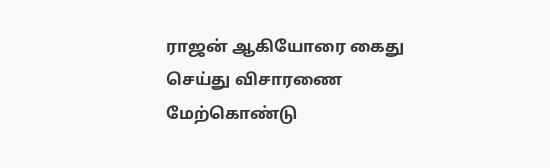ராஜன் ஆகியோரை கைது செய்து விசாரணை மேற்கொண்டு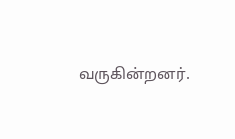வருகின்றனர்.